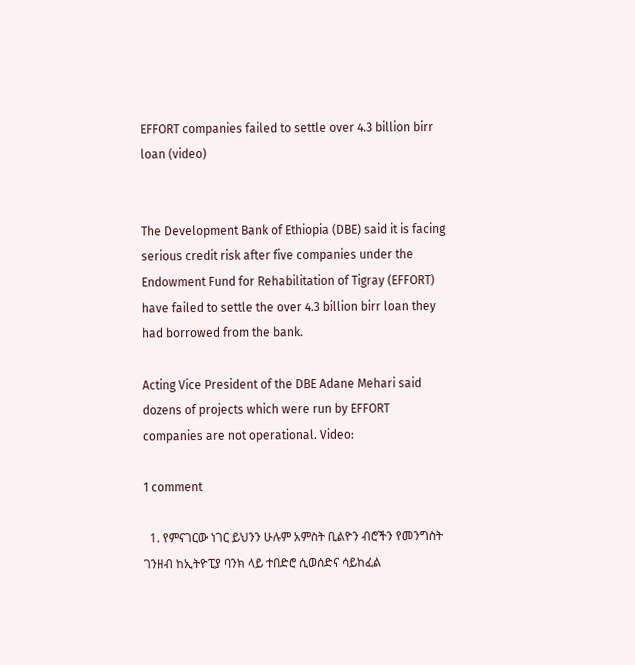EFFORT companies failed to settle over 4.3 billion birr loan (video)


The Development Bank of Ethiopia (DBE) said it is facing serious credit risk after five companies under the Endowment Fund for Rehabilitation of Tigray (EFFORT) have failed to settle the over 4.3 billion birr loan they had borrowed from the bank.

Acting Vice President of the DBE Adane Mehari said dozens of projects which were run by EFFORT companies are not operational. Video:

1 comment

  1. የምናገርው ነገር ይህንን ሁሉም አምስት ቢልዮን ብሮችን የመንግስት ገንዘብ ከኢትዮፒያ ባንክ ላይ ተበድሮ ሲወሰድና ሳይከፈል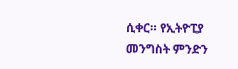ሲቀር። የኢትዮፒያ መንግስት ምንድን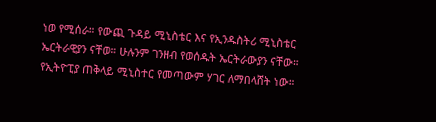ነወ የሚሰራ። የውጪ ጉዳይ ሚኒስቴር እና የኢንዱስትሪ ሚኒስቴር ኤርትራዊያን ናቸወ። ሁሉንም ገንዘብ የወሰዱት ኤርትራውያን ናቸው። የኢትዮፒያ ጠቅላይ ሚኒስተር የመጣውም ሃገር ለማበላሸት ነው።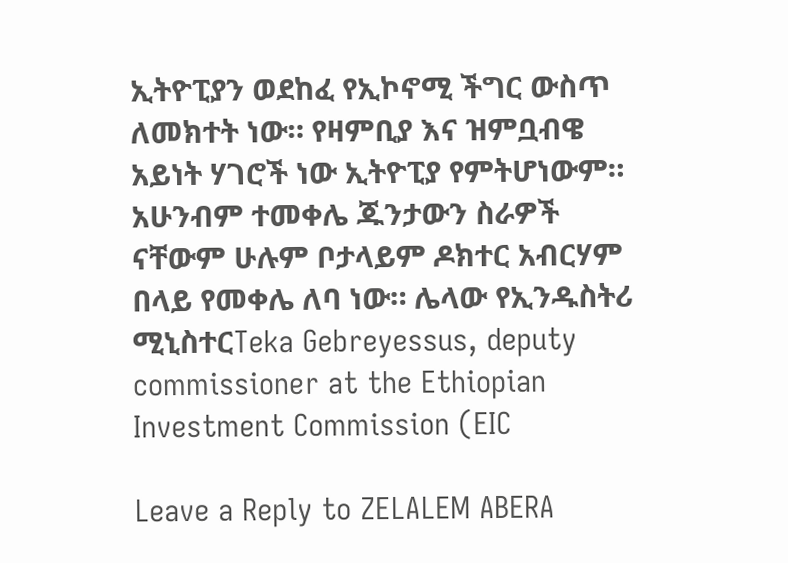ኢትዮፒያን ወደከፈ የኢኮኖሚ ችግር ውስጥ ለመክተት ነው። የዛምቢያ እና ዝምቧብዌ አይነት ሃገሮች ነው ኢትዮፒያ የምትሆነውም። አሁንብም ተመቀሌ ጁንታውን ስራዎች ናቸውም ሁሉም ቦታላይም ዶክተር አብርሃም በላይ የመቀሌ ለባ ነው። ሌላው የኢንዱስትሪ ሚኒስተርTeka Gebreyessus, deputy commissioner at the Ethiopian Investment Commission (EIC

Leave a Reply to ZELALEM ABERA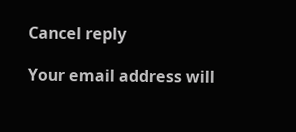Cancel reply

Your email address will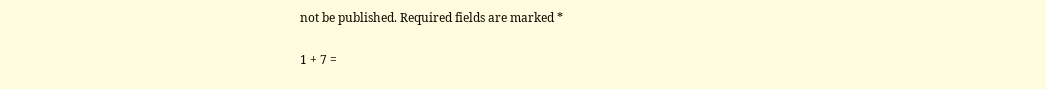not be published. Required fields are marked *

1 + 7 =